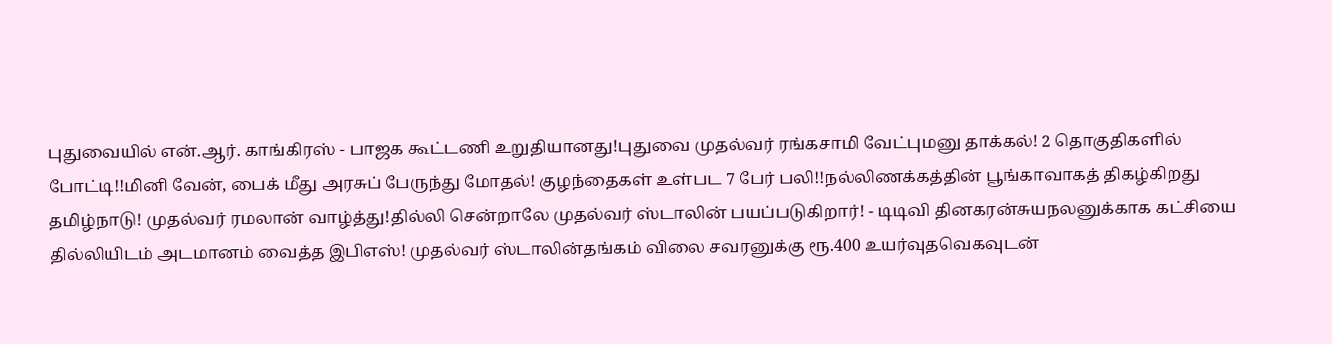புதுவையில் என்.ஆர். காங்கிரஸ் - பாஜக கூட்டணி உறுதியானது!புதுவை முதல்வர் ரங்கசாமி வேட்புமனு தாக்கல்! 2 தொகுதிகளில் போட்டி!!மினி வேன், பைக் மீது அரசுப் பேருந்து மோதல்! குழந்தைகள் உள்பட 7 பேர் பலி!!நல்லிணக்கத்தின் பூங்காவாகத் திகழ்கிறது தமிழ்நாடு! முதல்வர் ரமலான் வாழ்த்து!தில்லி சென்றாலே முதல்வர் ஸ்டாலின் பயப்படுகிறார்! - டிடிவி தினகரன்சுயநலனுக்காக கட்சியை தில்லியிடம் அடமானம் வைத்த இபிஎஸ்! முதல்வர் ஸ்டாலின்தங்கம் விலை சவரனுக்கு ரூ.400 உயர்வுதவெகவுடன்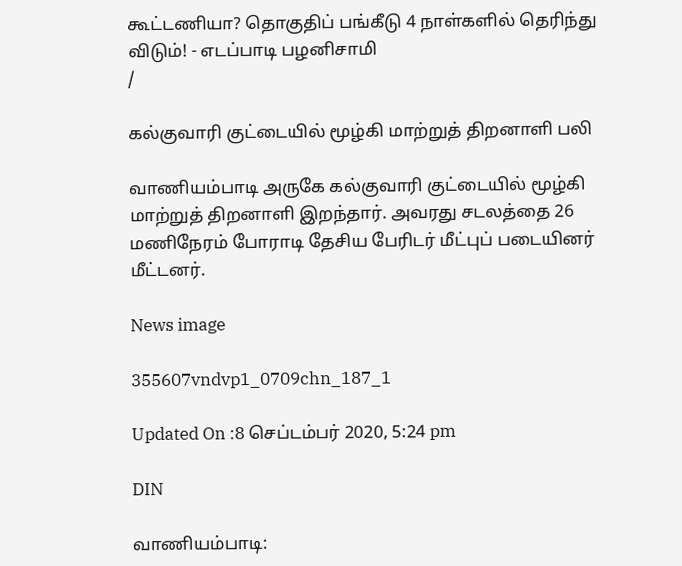கூட்டணியா? தொகுதிப் பங்கீடு 4 நாள்களில் தெரிந்து விடும்! - எடப்பாடி பழனிசாமி
/

கல்குவாரி குட்டையில் மூழ்கி மாற்றுத் திறனாளி பலி

வாணியம்பாடி அருகே கல்குவாரி குட்டையில் மூழ்கி மாற்றுத் திறனாளி இறந்தார். அவரது சடலத்தை 26 மணிநேரம் போராடி தேசிய பேரிடர் மீட்புப் படையினர் மீட்டனர்.

News image

355607vndvp1_0709chn_187_1

Updated On :8 செப்டம்பர் 2020, 5:24 pm

DIN

வாணியம்பாடி: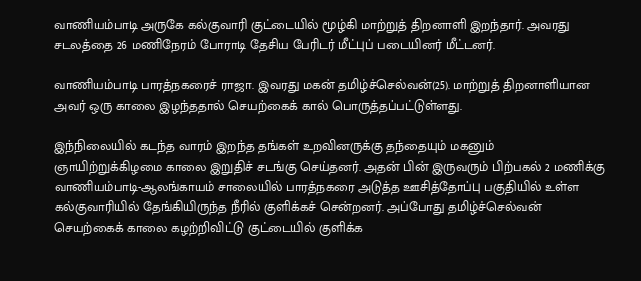வாணியம்பாடி அருகே கல்குவாரி குட்டையில் மூழ்கி மாற்றுத் திறனாளி இறந்தார். அவரது சடலத்தை 26 மணிநேரம் போராடி தேசிய பேரிடர் மீட்புப் படையினர் மீட்டனர்.

வாணியம்பாடி பாரத்நகரைச் ராஜா. இவரது மகன் தமிழ்ச்செல்வன்(25). மாற்றுத் திறனாளியான அவர் ஒரு காலை இழந்ததால் செயற்கைக் கால் பொருத்தப்பட்டுள்ளது.

இந்நிலையில் கடந்த வாரம் இறந்த தங்கள் உறவினருக்கு தந்தையும் மகனும் ஞாயிற்றுக்கிழமை காலை இறுதிச் சடங்கு செய்தனர். அதன் பின் இருவரும் பிற்பகல் 2 மணிக்கு வாணியம்பாடி-ஆலங்காயம் சாலையில் பாரத்நகரை அடுத்த ஊசித்தோப்பு பகுதியில் உள்ள கல்குவாரியில் தேங்கியிருந்த நீரில் குளிக்கச் சென்றனர். அப்போது தமிழ்ச்செல்வன் செயற்கைக் காலை கழற்றிவிட்டு குட்டையில் குளிக்க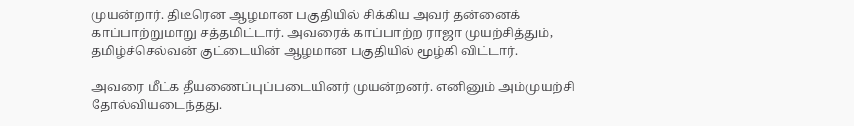முயன்றார். திடீரென ஆழமான பகுதியில் சிக்கிய அவர் தன்னைக் காப்பாற்றுமாறு சத்தமிட்டார். அவரைக் காப்பாற்ற ராஜா முயற்சித்தும், தமிழ்ச்செல்வன் குட்டையின் ஆழமான பகுதியில் மூழ்கி விட்டார்.

அவரை மீட்க தீயணைப்புப்படையினர் முயன்றனர். எனினும் அம்முயற்சி தோல்வியடைந்தது.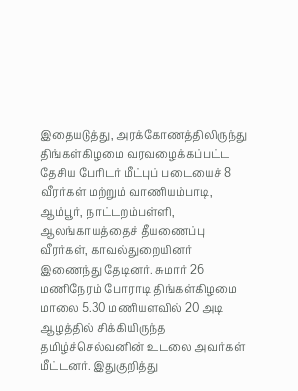இதையடுத்து, அரக்கோணத்திலிருந்து திங்கள்கிழமை வரவழைக்கப்பட்ட தேசிய பேரிடர் மீட்புப் படையைச் 8 வீரர்கள் மற்றும் வாணியம்பாடி, ஆம்பூர், நாட்டறம்பள்ளி, ஆலங்காயத்தைச் தீயணைப்பு வீரர்கள், காவல்துறையினர் இணைந்து தேடினர். சுமார் 26 மணிநேரம் போராடி திங்கள்கிழமை மாலை 5.30 மணியளவில் 20 அடி ஆழத்தில் சிக்கியிருந்த தமிழ்ச்செல்வனின் உடலை அவர்கள் மீட்டனர். இதுகுறித்து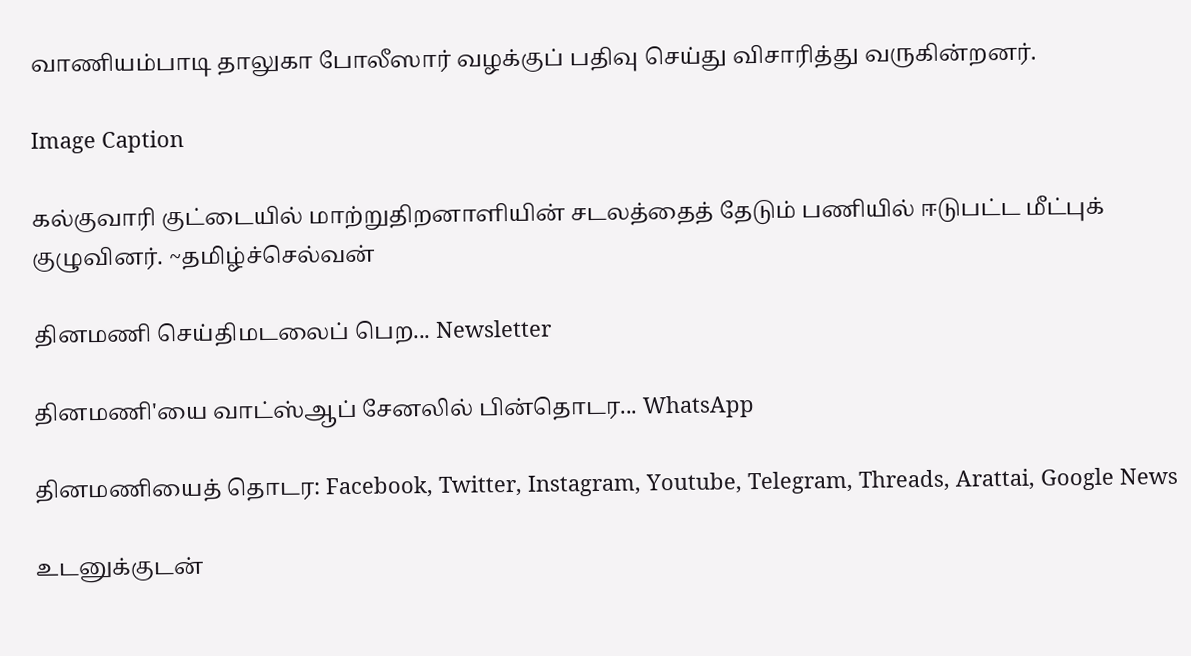வாணியம்பாடி தாலுகா போலீஸார் வழக்குப் பதிவு செய்து விசாரித்து வருகின்றனர்.

Image Caption

கல்குவாரி குட்டையில் மாற்றுதிறனாளியின் சடலத்தைத் தேடும் பணியில் ஈடுபட்ட மீட்புக் குழுவினர். ~தமிழ்ச்செல்வன்

தினமணி செய்திமடலைப் பெற... Newsletter

தினமணி'யை வாட்ஸ்ஆப் சேனலில் பின்தொடர... WhatsApp

தினமணியைத் தொடர: Facebook, Twitter, Instagram, Youtube, Telegram, Threads, Arattai, Google News

உடனுக்குடன்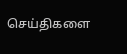செய்திகளை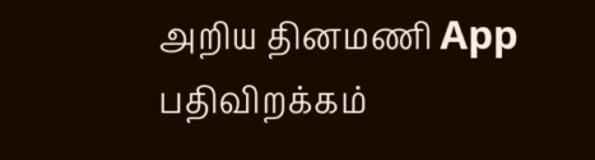அறிய தினமணி App பதிவிறக்கம்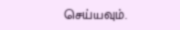செய்யவும்.